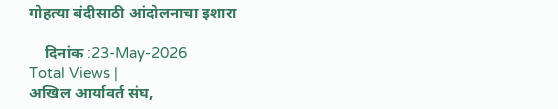गोहत्या बंदीसाठी आंदोलनाचा इशारा

    दिनांक :23-May-2026
Total Views |
अखिल आर्यावर्त संघ,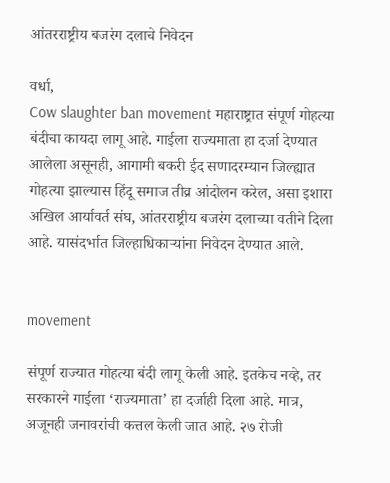आंतरराष्ट्रीय बजरंग दलाचे निवेदन

वर्धा,
Cow slaughter ban movement महाराष्ट्रात संपूर्ण गोहत्या बंदीचा कायदा लागू आहे. गाईला राज्यमाता हा दर्जा देण्यात आलेला असूनही, आगामी बकरी ईद सणादरम्यान जिल्ह्यात गोहत्या झाल्यास हिंदू समाज तीव्र आंदोलन करेल, असा इशारा अखिल आर्यावर्त संघ, आंतरराष्ट्रीय बजरंग दलाच्या वतीने दिला आहे. यासंदर्भात जिल्हाधिकार्‍यांना निवेदन देण्यात आले.


movement

संपूर्ण राज्यात गोहत्या बंदी लागू केली आहे. इतकेच नव्हे, तर सरकारने गाईला ‘राज्यमाता’ हा दर्जाही दिला आहे. मात्र, अजूनही जनावरांची कत्तल केली जात आहे. २७ रोजी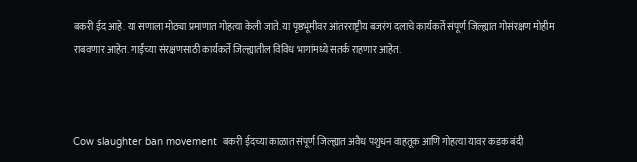बकरी ईद आहे. या सणाला मोठ्या प्रमाणात गोहत्या केली जाते. या पृष्ठभूमीवर आंतरराष्ट्रीय बजरंग दलाचे कार्यकर्ते संपूर्ण जिल्ह्यात गोसंरक्षण मोहीम राबवणार आहेत. गाईंच्या संरक्षणसाठी कार्यकर्ते जिल्ह्यातील विविध भागांमध्ये सतर्क राहणार आहेत.



Cow slaughter ban movement  बकरी ईदच्या काळात संपूर्ण जिल्ह्यात अवैध पशुधन वाहतूक आणि गोहत्या यावर कडक बंदी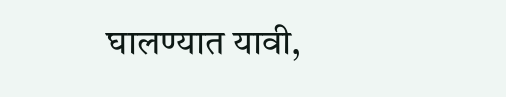घालण्यात यावी,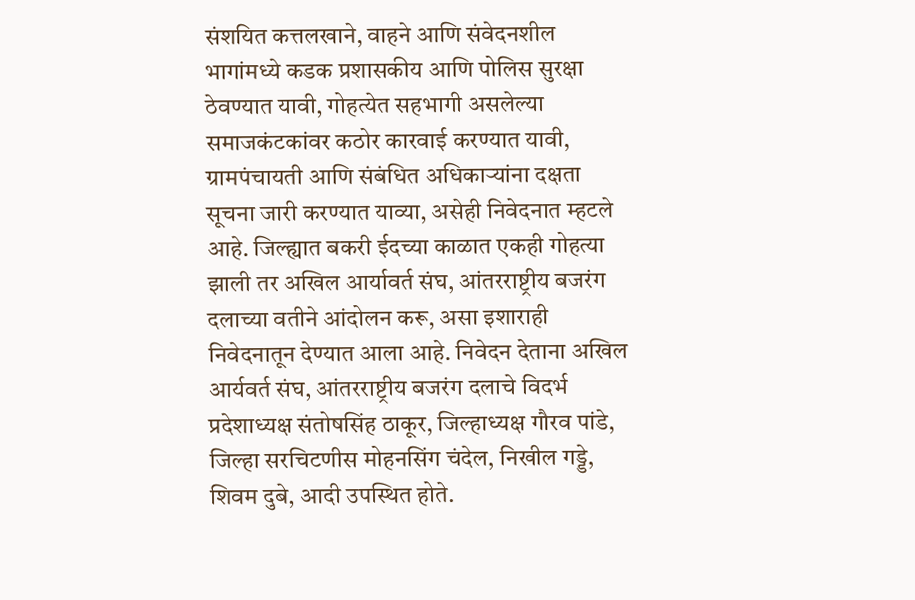संशयित कत्तलखाने, वाहने आणि संवेदनशील भागांमध्ये कडक प्रशासकीय आणि पोलिस सुरक्षा ठेवण्यात यावी, गोहत्येत सहभागी असलेल्या समाजकंटकांवर कठोर कारवाई करण्यात यावी, ग्रामपंचायती आणि संबंधित अधिकार्‍यांना दक्षता सूचना जारी करण्यात याव्या, असेही निवेदनात म्हटले आहे. जिल्ह्यात बकरी ईदच्या काळात एकही गोहत्या झाली तर अखिल आर्यावर्त संघ, आंतरराष्ट्रीय बजरंग दलाच्या वतीने आंदोलन करू, असा इशाराही निवेदनातून देण्यात आला आहे. निवेदन देताना अखिल आर्यवर्त संघ, आंतरराष्ट्रीय बजरंग दलाचे विदर्भ प्रदेशाध्यक्ष संतोषसिंह ठाकूर, जिल्हाध्यक्ष गौरव पांडे, जिल्हा सरचिटणीस मोहनसिंग चंदेल, निखील गड्डे, शिवम दुबे, आदी उपस्थित होते.